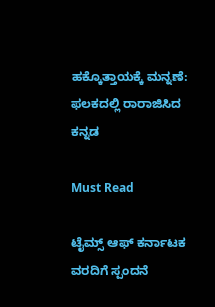ಹಕ್ಕೊತ್ತಾಯಕ್ಕೆ ಮನ್ನಣೆ: ಫಲಕದಲ್ಲಿ ರಾರಾಜಿಸಿದ ಕನ್ನಡ

Must Read

ಟೈಮ್ಸ್ ಆಫ್ ಕರ್ನಾಟಕ ವರದಿಗೆ ಸ್ಪಂದನೆ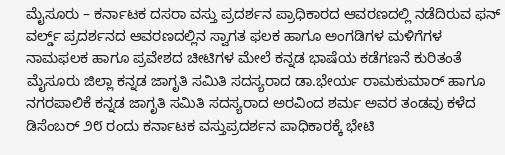ಮೈಸೂರು – ಕರ್ನಾಟಕ ದಸರಾ ವಸ್ತು ಪ್ರದರ್ಶನ ಪ್ರಾಧಿಕಾರದ ಆವರಣದಲ್ಲಿ ನಡೆದಿರುವ ಫನ್ ವರ್ಲ್ಡ್ ಪ್ರದರ್ಶನದ ಆವರಣದಲ್ಲಿನ ಸ್ವಾಗತ ಫಲಕ ಹಾಗೂ ಅಂಗಡಿಗಳ ಮಳಿಗೆಗಳ ನಾಮಫಲಕ ಹಾಗೂ ಪ್ರವೇಶದ ಚೀಟಿಗಳ ಮೇಲೆ ಕನ್ನಡ ಭಾಷೆಯ ಕಡೆಗಣನೆ ಕುರಿತಂತೆ ಮೈಸೂರು ಜಿಲ್ಲಾ ಕನ್ನಡ ಜಾಗೃತಿ ಸಮಿತಿ ಸದಸ್ಯರಾದ ಡಾ.ಭೇರ್ಯ ರಾಮಕುಮಾರ್ ಹಾಗೂ ನಗರಪಾಲಿಕೆ ಕನ್ನಡ ಜಾಗೃತಿ ಸಮಿತಿ ಸದಸ್ಯರಾದ ಅರವಿಂದ ಶರ್ಮ ಅವರ ತಂಡವು ಕಳೆದ ಡಿಸೆಂಬರ್ ೨೮ ರಂದು ಕರ್ನಾಟಕ ವಸ್ತುಪ್ರದರ್ಶನ ಪಾಧಿಕಾರಕ್ಕೆ ಭೇಟಿ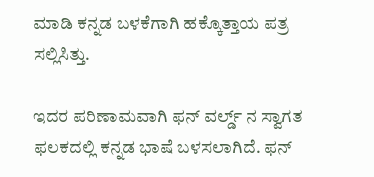ಮಾಡಿ ಕನ್ನಡ ಬಳಕೆಗಾಗಿ ಹಕ್ಕೊತ್ತಾಯ ಪತ್ರ ಸಲ್ಲಿಸಿತ್ತು.

ಇದರ ಪರಿಣಾಮವಾಗಿ ಫನ್ ವರ್ಲ್ಡ್ ನ ಸ್ವಾಗತ ಫಲಕದಲ್ಲಿ ಕನ್ನಡ ಭಾಷೆ ಬಳಸಲಾಗಿದೆ. ಫನ್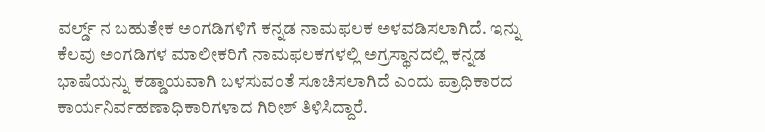ವರ್ಲ್ಡ್ ನ ಬಹುತೇಕ ಅಂಗಡಿಗಳಿಗೆ ಕನ್ನಡ ನಾಮಫಲಕ ಅಳವಡಿಸಲಾಗಿದೆ. ಇನ್ನು ಕೆಲವು ಅಂಗಡಿಗಳ ಮಾಲೀಕರಿಗೆ ನಾಮಫಲಕಗಳಲ್ಲಿ ಅಗ್ರಸ್ಥಾನದಲ್ಲಿ ಕನ್ನಡ ಭಾಷೆಯನ್ನು ಕಡ್ಡಾಯವಾಗಿ ಬಳಸುವಂತೆ ಸೂಚಿಸಲಾಗಿದೆ ಎಂದು ಪ್ರಾಧಿಕಾರದ ಕಾರ್ಯನಿರ್ವಹಣಾಧಿಕಾರಿಗಳಾದ ಗಿರೀಶ್ ತಿಳಿಸಿದ್ದಾರೆ.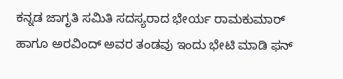ಕನ್ನಡ ಜಾಗೃತಿ ಸಮಿತಿ ಸದಸ್ಯರಾದ ಭೇರ್ಯ ರಾಮಕುಮಾರ್ ಹಾಗೂ ಅರವಿಂದ್ ಅವರ ತಂಡವು ಇಂದು ಭೇಟಿ ಮಾಡಿ ಫನ್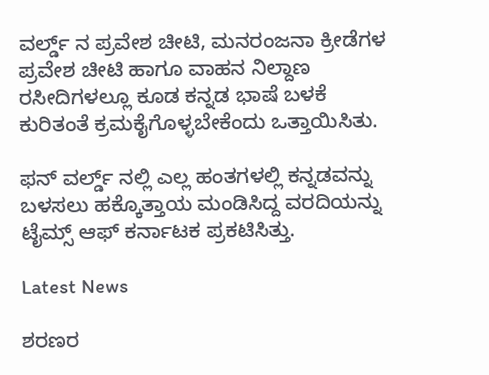ವರ್ಲ್ಡ್ ನ ಪ್ರವೇಶ ಚೀಟಿ, ಮನರಂಜನಾ ಕ್ರೀಡೆಗಳ ಪ್ರವೇಶ ಚೀಟಿ ಹಾಗೂ ವಾಹನ ನಿಲ್ದಾಣ ರಸೀದಿಗಳಲ್ಲೂ ಕೂಡ ಕನ್ನಡ ಭಾಷೆ ಬಳಕೆ ಕುರಿತಂತೆ ಕ್ರಮಕೈಗೊಳ್ಳಬೇಕೆಂದು ಒತ್ತಾಯಿಸಿತು.

ಫನ್ ವರ್ಲ್ಡ್ ನಲ್ಲಿ ಎಲ್ಲ ಹಂತಗಳಲ್ಲಿ ಕನ್ನಡವನ್ನು ಬಳಸಲು ಹಕ್ಕೊತ್ತಾಯ ಮಂಡಿಸಿದ್ದ ವರದಿಯನ್ನು ಟೈಮ್ಸ್ ಆಫ್ ಕರ್ನಾಟಕ ಪ್ರಕಟಿಸಿತ್ತು.

Latest News

ಶರಣರ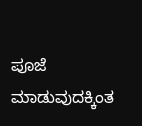ಪೂಜೆ ಮಾಡುವುದಕ್ಕಿಂತ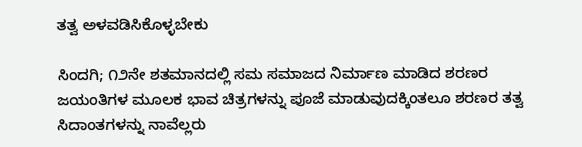ತತ್ವ ಅಳವಡಿಸಿಕೊಳ್ಳಬೇಕು

ಸಿಂದಗಿ; ೧೨ನೇ ಶತಮಾನದಲ್ಲಿ ಸಮ ಸಮಾಜದ ನಿರ್ಮಾಣ ಮಾಡಿದ ಶರಣರ ಜಯಂತಿಗಳ ಮೂಲಕ ಭಾವ ಚಿತ್ರಗಳನ್ನು ಪೂಜೆ ಮಾಡುವುದಕ್ಕಿಂತಲೂ ಶರಣರ ತತ್ವ ಸಿದಾಂತಗಳನ್ನು ನಾವೆಲ್ಲರು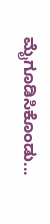ಮೈಗೂಡಿಸಿಕೊಂಡು...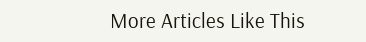More Articles Like This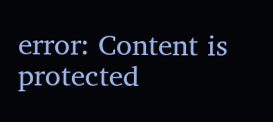error: Content is protected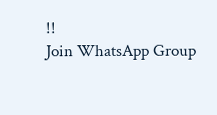!!
Join WhatsApp Group